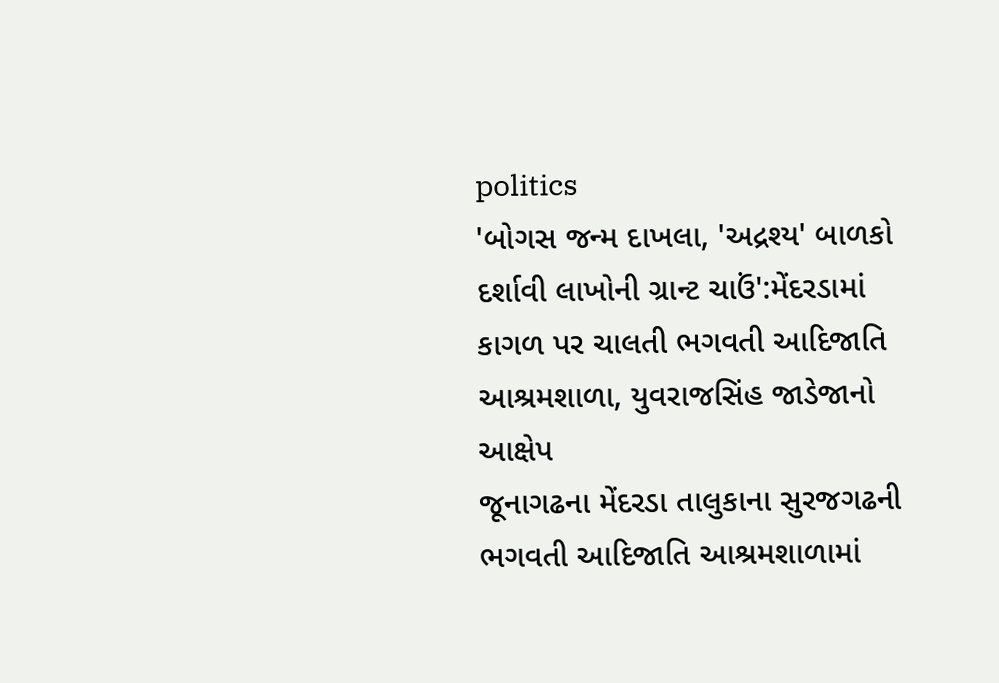politics
'બોગસ જન્મ દાખલા, 'અદ્રશ્ય' બાળકો દર્શાવી લાખોની ગ્રાન્ટ ચાઉં':મેંદરડામાં કાગળ પર ચાલતી ભગવતી આદિજાતિ આશ્રમશાળા, યુવરાજસિંહ જાડેજાનો આક્ષેપ
જૂનાગઢના મેંદરડા તાલુકાના સુરજગઢની ભગવતી આદિજાતિ આશ્રમશાળામાં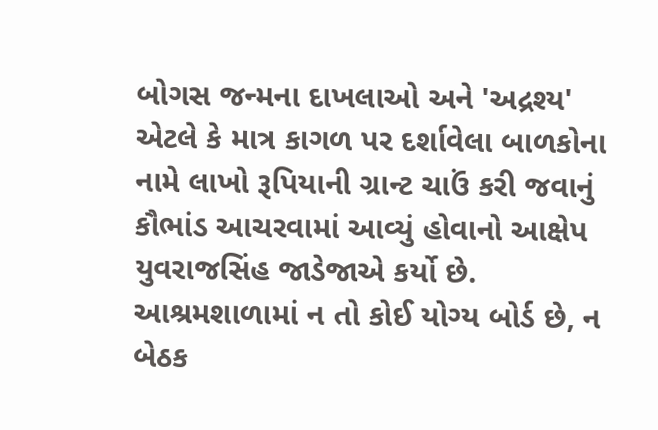બોગસ જન્મના દાખલાઓ અને 'અદ્રશ્ય' એટલે કે માત્ર કાગળ પર દર્શાવેલા બાળકોના નામે લાખો રૂપિયાની ગ્રાન્ટ ચાઉં કરી જવાનું કૌભાંડ આચરવામાં આવ્યું હોવાનો આક્ષેપ યુવરાજસિંહ જાડેજાએ કર્યો છે. આશ્રમશાળામાં ન તો કોઈ યોગ્ય બોર્ડ છે, ન બેઠક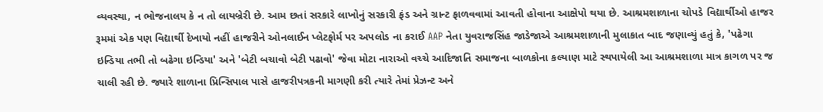વ્યવસ્થા, ન ભોજનાલય કે ન તો લાયબ્રેરી છે. આમ છતાં સરકારે લાખોનું સરકારી ફંડ અને ગ્રાન્ટ ફાળવવામાં આવતી હોવાના આક્ષેપો થયા છે. આશ્રમશાળાના ચોપડે વિદ્યાર્થીઓ હાજર રૂમમાં એક પણ વિદ્યાર્થી દેખાયો નહીં હાજરીને ઓનલાઈન પ્લેટફોર્મ પર અપલોડ ના કરાઈ AAP નેતા યુવરાજસિંહ જાડેજાએ આશ્રમશાળાની મુલાકાત બાદ જણાવ્યું હતું કે, 'પઢેગા ઇન્ડિયા તભી તો બઢેગા ઇન્ડિયા' અને 'બેટી બચાવો બેટી પઢાવો' જેવા મોટા નારાઓ વચ્ચે આદિજાતિ સમાજના બાળકોના કલ્યાણ માટે સ્થપાયેલી આ આશ્રમશાળા માત્ર કાગળ પર જ ચાલી રહી છે. જ્યારે શાળાના પ્રિન્સિપાલ પાસે હાજરીપત્રકની માગણી કરી ત્યારે તેમાં પ્રેઝન્ટ અને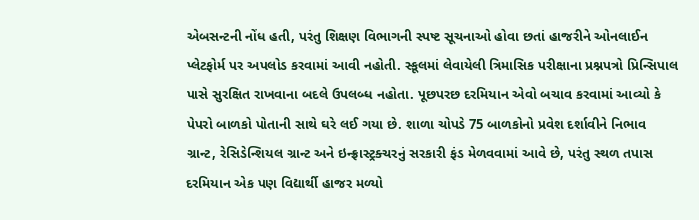એબસન્ટની નોંધ હતી, પરંતુ શિક્ષણ વિભાગની સ્પષ્ટ સૂચનાઓ હોવા છતાં હાજરીને ઓનલાઈન પ્લેટફોર્મ પર અપલોડ કરવામાં આવી નહોતી. સ્કૂલમાં લેવાયેલી ત્રિમાસિક પરીક્ષાના પ્રશ્નપત્રો પ્રિન્સિપાલ પાસે સુરક્ષિત રાખવાના બદલે ઉપલબ્ધ નહોતા. પૂછપરછ દરમિયાન એવો બચાવ કરવામાં આવ્યો કે પેપરો બાળકો પોતાની સાથે ઘરે લઈ ગયા છે. શાળા ચોપડે 75 બાળકોનો પ્રવેશ દર્શાવીને નિભાવ ગ્રાન્ટ, રેસિડેન્શિયલ ગ્રાન્ટ અને ઇન્ફ્રાસ્ટ્રક્ચરનું સરકારી ફંડ મેળવવામાં આવે છે, પરંતુ સ્થળ તપાસ દરમિયાન એક પણ વિદ્યાર્થી હાજર મળ્યો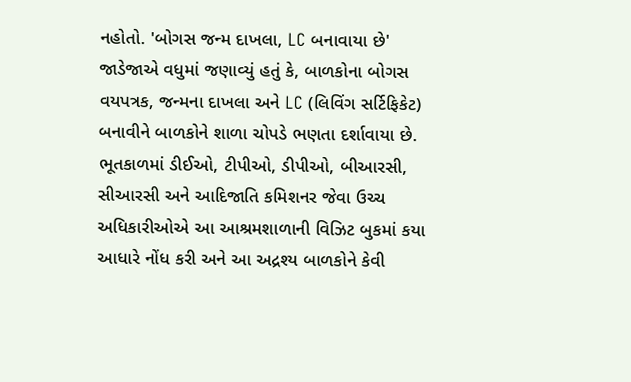નહોતો. 'બોગસ જન્મ દાખલા, LC બનાવાયા છે' જાડેજાએ વધુમાં જણાવ્યું હતું કે, બાળકોના બોગસ વયપત્રક, જન્મના દાખલા અને LC (લિવિંગ સર્ટિફિકેટ) બનાવીને બાળકોને શાળા ચોપડે ભણતા દર્શાવાયા છે. ભૂતકાળમાં ડીઈઓ, ટીપીઓ, ડીપીઓ, બીઆરસી, સીઆરસી અને આદિજાતિ કમિશનર જેવા ઉચ્ચ અધિકારીઓએ આ આશ્રમશાળાની વિઝિટ બુકમાં કયા આધારે નોંધ કરી અને આ અદ્રશ્ય બાળકોને કેવી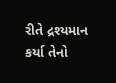રીતે દ્રશ્યમાન કર્યા તેનો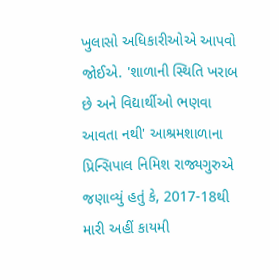ખુલાસો અધિકારીઓએ આપવો જોઈએ. 'શાળાની સ્થિતિ ખરાબ છે અને વિદ્યાર્થીઓ ભણવા આવતા નથી' આશ્રમશાળાના પ્રિન્સિપાલ નિમિશ રાજ્યગુરુએ જણાવ્યું હતું કે, 2017-18થી મારી અહીં કાયમી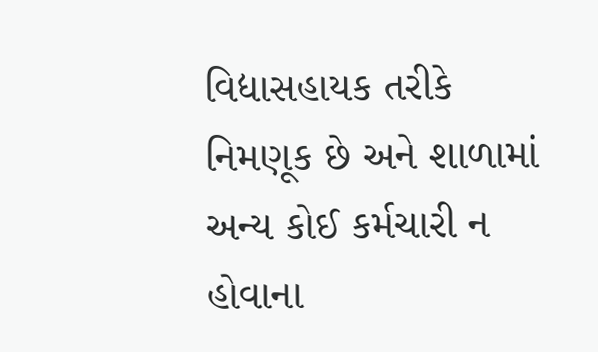વિદ્યાસહાયક તરીકે નિમણૂક છે અને શાળામાં અન્ય કોઈ કર્મચારી ન હોવાના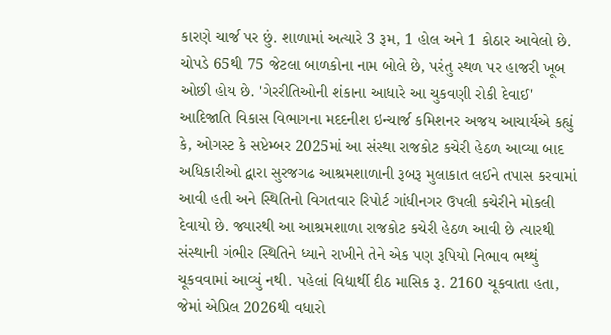કારણે ચાર્જ પર છું. શાળામાં અત્યારે 3 રૂમ, 1 હોલ અને 1 કોઠાર આવેલો છે. ચોપડે 65થી 75 જેટલા બાળકોના નામ બોલે છે, પરંતુ સ્થળ પર હાજરી ખૂબ ઓછી હોય છે. 'ગેરરીતિઓની શંકાના આધારે આ ચુકવણી રોકી દેવાઈ' આદિજાતિ વિકાસ વિભાગના મદદનીશ ઇન્ચાર્જ કમિશનર અજય આચાર્યએ કહ્યું કે, ઓગસ્ટ કે સપ્ટેમ્બર 2025માં આ સંસ્થા રાજકોટ કચેરી હેઠળ આવ્યા બાદ અધિકારીઓ દ્વારા સુરજગઢ આશ્રમશાળાની રૂબરૂ મુલાકાત લઈને તપાસ કરવામાં આવી હતી અને સ્થિતિનો વિગતવાર રિપોર્ટ ગાંધીનગર ઉપલી કચેરીને મોકલી દેવાયો છે. જ્યારથી આ આશ્રમશાળા રાજકોટ કચેરી હેઠળ આવી છે ત્યારથી સંસ્થાની ગંભીર સ્થિતિને ધ્યાને રાખીને તેને એક પણ રૂપિયો નિભાવ ભથ્થું ચૂકવવામાં આવ્યું નથી. પહેલાં વિદ્યાર્થી દીઠ માસિક રૂ. 2160 ચૂકવાતા હતા, જેમાં એપ્રિલ 2026થી વધારો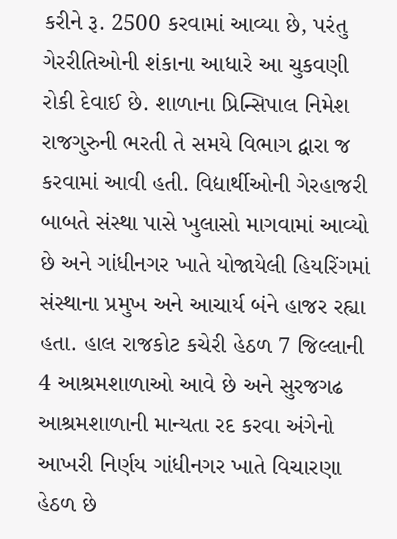કરીને રૂ. 2500 કરવામાં આવ્યા છે, પરંતુ ગેરરીતિઓની શંકાના આધારે આ ચુકવણી રોકી દેવાઈ છે. શાળાના પ્રિન્સિપાલ નિમેશ રાજગુરુની ભરતી તે સમયે વિભાગ દ્વારા જ કરવામાં આવી હતી. વિદ્યાર્થીઓની ગેરહાજરી બાબતે સંસ્થા પાસે ખુલાસો માગવામાં આવ્યો છે અને ગાંધીનગર ખાતે યોજાયેલી હિયરિંગમાં સંસ્થાના પ્રમુખ અને આચાર્ય બંને હાજર રહ્યા હતા. હાલ રાજકોટ કચેરી હેઠળ 7 જિલ્લાની 4 આશ્રમશાળાઓ આવે છે અને સુરજગઢ આશ્રમશાળાની માન્યતા રદ કરવા અંગેનો આખરી નિર્ણય ગાંધીનગર ખાતે વિચારણા હેઠળ છે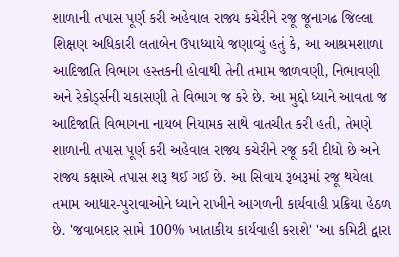શાળાની તપાસ પૂર્ણ કરી અહેવાલ રાજ્ય કચેરીને રજૂ જૂનાગઢ જિલ્લા શિક્ષણ અધિકારી લતાબેન ઉપાધ્યાયે જણાવ્યું હતું કે, આ આશ્રમશાળા આદિજાતિ વિભાગ હસ્તકની હોવાથી તેની તમામ જાળવણી, નિભાવણી અને રેકોર્ડ્સની ચકાસણી તે વિભાગ જ કરે છે. આ મુદ્દો ધ્યાને આવતા જ આદિજાતિ વિભાગના નાયબ નિયામક સાથે વાતચીત કરી હતી, તેમણે શાળાની તપાસ પૂર્ણ કરી અહેવાલ રાજ્ય કચેરીને રજૂ કરી દીધો છે અને રાજ્ય કક્ષાએ તપાસ શરૂ થઈ ગઈ છે. આ સિવાય રૂબરૂમાં રજૂ થયેલા તમામ આધાર-પુરાવાઓને ધ્યાને રાખીને આગળની કાર્યવાહી પ્રક્રિયા હેઠળ છે. 'જવાબદાર સામે 100% ખાતાકીય કાર્યવાહી કરાશે' 'આ કમિટી દ્વારા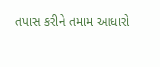તપાસ કરીને તમામ આધારો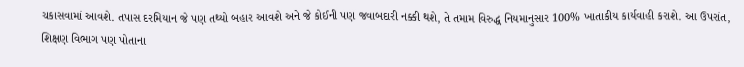ચકાસવામાં આવશે. તપાસ દરમિયાન જે પણ તથ્યો બહાર આવશે અને જે કોઈની પણ જવાબદારી નક્કી થશે, તે તમામ વિરુદ્ધ નિયમાનુસાર 100% ખાતાકીય કાર્યવાહી કરાશે. આ ઉપરાંત, શિક્ષણ વિભાગ પણ પોતાના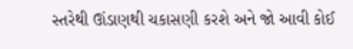સ્તરેથી ઊંડાણથી ચકાસણી કરશે અને જો આવી કોઈ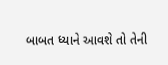બાબત ધ્યાને આવશે તો તેની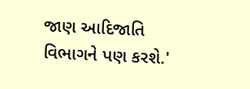જાણ આદિજાતિ વિભાગને પણ કરશે.'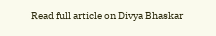Read full article on Divya Bhaskar